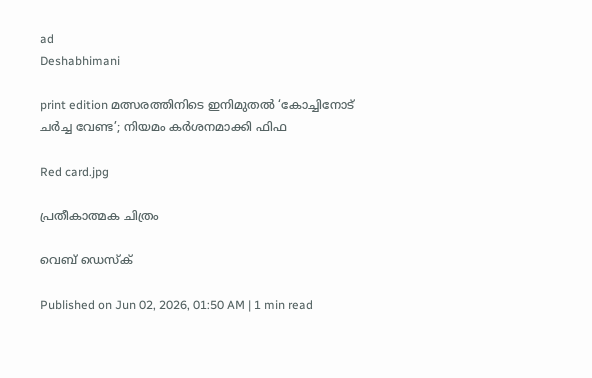ad
Deshabhimani

print edition മത്സരത്തിനിടെ ഇനിമുതൽ ‘കോച്ചിനോട്‌ ചർച്ച വേണ്ട’; നിയമം കർശനമാക്കി ഫിഫ

Red card.jpg

പ്രതീകാത്മക ചിത്രം

വെബ് ഡെസ്ക്

Published on Jun 02, 2026, 01:50 AM | 1 min read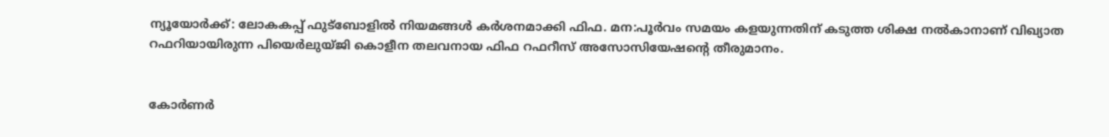ന്യൂയോർക്ക്‌: ലോകകപ്പ്‌ ഫുട്‌ബോളിൽ നിയമങ്ങൾ കർശനമാക്കി ഫിഫ. മന:പൂർവം സമയം കളയുന്നതിന്‌ കടുത്ത ശിക്ഷ നൽകാനാണ്‌ വിഖ്യാത റഫറിയായിരുന്ന പിയെർലുയ്‌ജി കൊളീന തലവനായ ഫിഫ റഫറീസ്‌ അസോസിയേഷന്റെ തീരുമാനം.


കോർണർ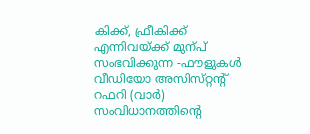കിക്ക്‌, ഫ്രീകിക്ക്‌ എന്നിവയ്‌ക്ക്‌ മുന്പ്‌ സംഭവിക്കുന്ന -ഫ‍ൗളുകൾ വീഡിയോ അസിസ്‌റ്റന്റ്‌ റഫറി (വാർ) സംവിധാനത്തിന്റെ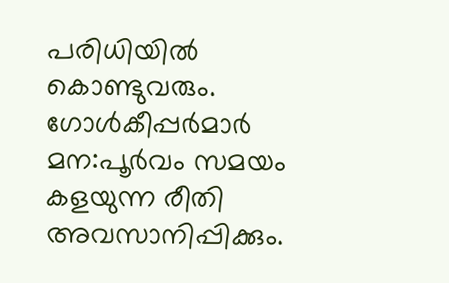പരിധിയിൽ കൊണ്ടുവരും. ഗോൾകീപ്പർമാർ മന:പൂർവം സമയം കളയുന്ന രീതി അവസാനിപ്പിക്കും.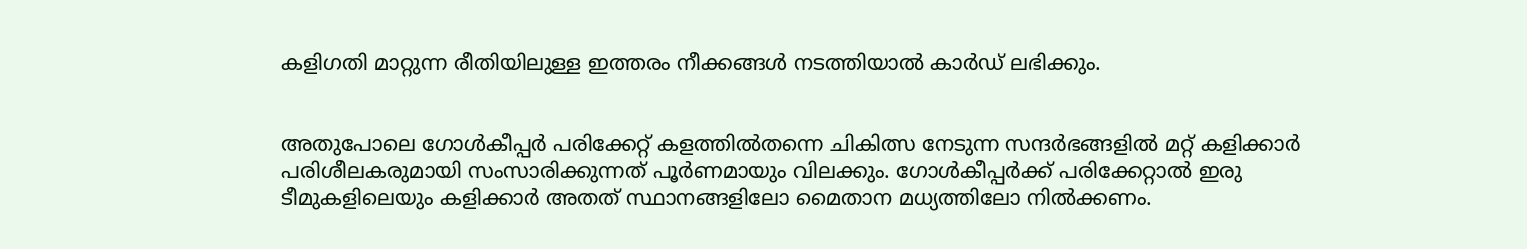കളിഗതി മാറ്റുന്ന രീതിയിലുള്ള ഇത്തരം നീക്കങ്ങൾ നടത്തിയാൽ കാർഡ്‌ ലഭിക്കും.


അതുപോലെ ഗോൾകീപ്പർ പരിക്കേറ്റ്‌ കളത്തിൽതന്നെ ചികിത്സ നേടുന്ന സന്ദർഭങ്ങളിൽ മറ്റ്‌ കളിക്കാർ പരിശീലകരുമായി സംസാരിക്കുന്നത്‌ പൂർണമായും വിലക്കും. ഗോൾകീപ്പർക്ക്‌ പരിക്കേറ്റാൽ ഇരു ടീമുകളിലെയും കളിക്കാർ അതത്‌ സ്ഥാനങ്ങളിലോ മൈതാന മധ്യത്തിലോ നിൽക്കണം.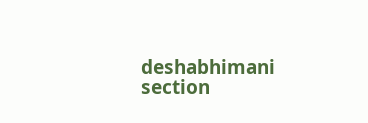deshabhimani section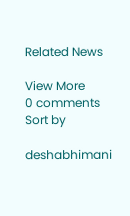Related News

View More
0 comments
Sort by

deshabhimani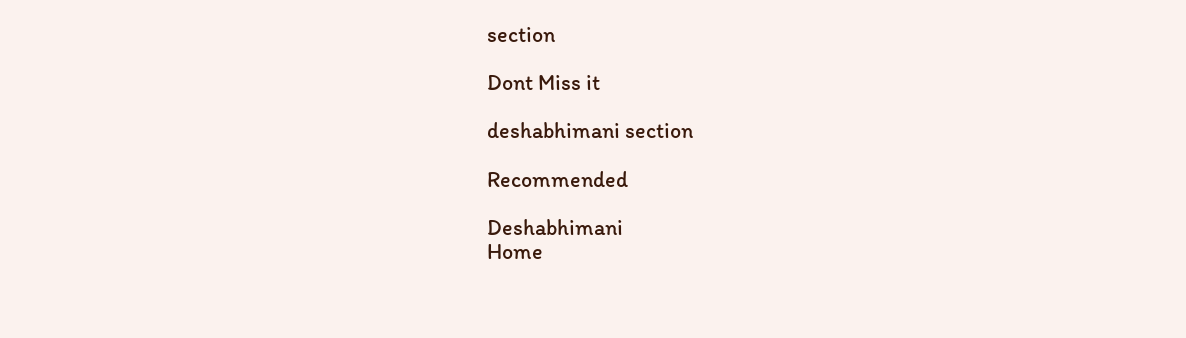section

Dont Miss it

deshabhimani section

Recommended

Deshabhimani
Home